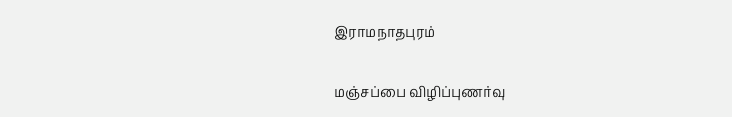இராமநாதபுரம்

மஞ்சப்பை விழிப்புணர்வு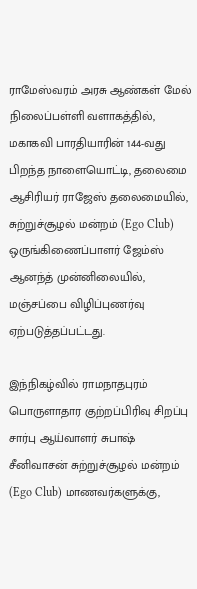ராமேஸ்வரம் அரசு ஆண்கள் மேல் நிலைப்பள்ளி வளாகத்தில், மகாகவி பாரதியாரின் 144-வது பிறந்த நாளையொட்டி, தலைமை ஆசிரியர் ராஜேஸ் தலைமையில், சுற்றுச்சூழல் மன்றம் (Ego Club) ஒருங்கிணைப்பாளர் ஜேம்ஸ் ஆனந்த் முன்னிலையில், மஞ்சப்பை விழிப்புணர்வு ஏற்படுத்தப்பட்டது.

இந்நிகழ்வில் ராமநாதபுரம் பொருளாதார குற்றப்பிரிவு சிறப்பு சார்பு ஆய்வாளர் சுபாஷ் சீனிவாசன் சுற்றுச்சூழல் மன்றம் (Ego Club) மாணவர்களுக்கு,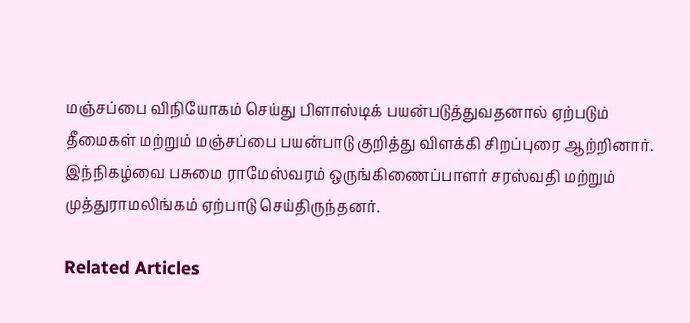மஞ்சப்பை விநியோகம் செய்து பிளாஸ்டிக் பயன்படுத்துவதனால் ஏற்படும் தீமைகள் மற்றும் மஞ்சப்பை பயன்பாடு குறித்து விளக்கி சிறப்புரை ஆற்றினார். இந்நிகழ்வை பசுமை ராமேஸ்வரம் ஒருங்கிணைப்பாளர் சரஸ்வதி மற்றும் முத்துராமலிங்கம் ஏற்பாடு செய்திருந்தனர்.

Related Articles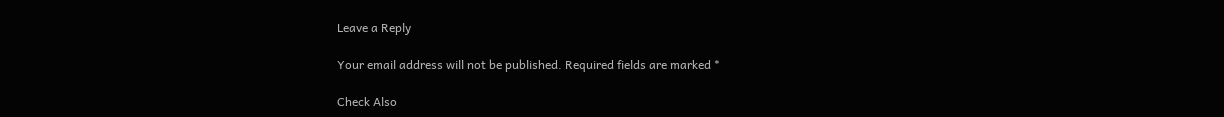Leave a Reply

Your email address will not be published. Required fields are marked *

Check Also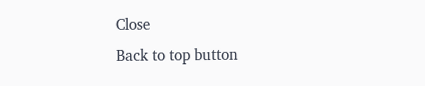Close
Back to top button